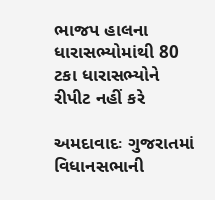ભાજપ હાલના ધારાસભ્યોમાંથી 80 ટકા ધારાસભ્યોને રીપીટ નહીં કરે

અમદાવાદઃ ગુજરાતમાં વિધાનસભાની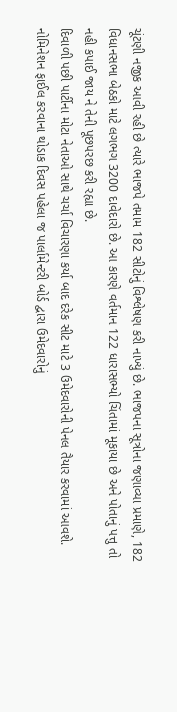ચૂંટણી નજીક આવી રહી છે ત્યારે ભાજપે તમામ 182 સીટોનું વિશ્લેષણ કરી નાખ્યું છે. ભાજપના સૂત્રોના જણાવ્યા પ્રમાણે, 182 વિધાનસભા બેઠકો માટે લગભગ 3200 દાવેદારો છે. આ કારણે વર્તમાન 122 ધારાસભ્યો ચિંતામાં મૂકાયા છે અને પોતાનું પત્તુ તો નહી કપાઈ જાય ને તેની પૂછપરછ કરી રહ્યા છે.
દિવાળી પછી પાર્ટીના મોટા નેતાઓ સાથે ચર્ચા વિચારણા કર્યા બાદ દરેક સીટ માટે 3 ઉમેદવારોની પેનલ તૈયાર કરવામાં આવશે. નોમિનેશન ફાઈલ કરવાના થોડાક દિવસ પહેલા જ પાર્લામેન્ટરી બોર્ડ દ્વારા ઉમેદવારોનું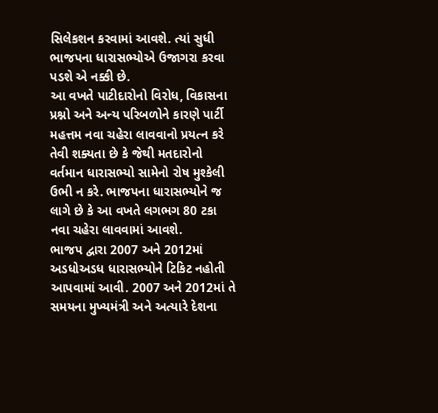સિલેકશન કરવામાં આવશે. ત્યાં સુધી ભાજપના ધારાસભ્યોએ ઉજાગરા કરવા પડશે એ નક્કી છે.
આ વખતે પાટીદારોનો વિરોધ, વિકાસના પ્રશ્નો અને અન્ય પરિબળોને કારણે પાર્ટી મહત્તમ નવા ચહેરા લાવવાનો પ્રયત્ન કરે તેવી શક્યતા છે કે જેથી મતદારોનો વર્તમાન ધારાસભ્યો સામેનો રોષ મુશ્કેલી ઉભી ન કરે. ભાજપના ધારાસભ્યોને જ લાગે છે કે આ વખતે લગભગ 80 ટકા નવા ચહેરા લાવવામાં આવશે.
ભાજપ દ્વારા 2007 અને 2012માં અડધોઅડધ ધારાસભ્યોને ટિકિટ નહોતી આપવામાં આવી. 2007 અને 2012માં તે સમયના મુખ્યમંત્રી અને અત્યારે દેશના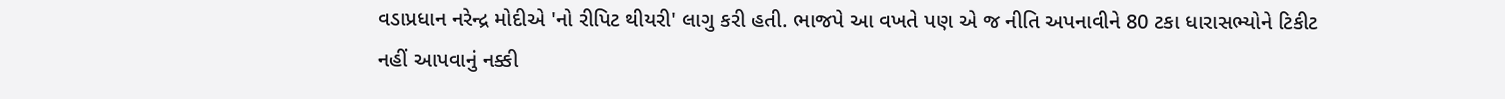વડાપ્રધાન નરેન્દ્ર મોદીએ 'નો રીપિટ થીયરી' લાગુ કરી હતી. ભાજપે આ વખતે પણ એ જ નીતિ અપનાવીને 80 ટકા ધારાસભ્યોને ટિકીટ નહીં આપવાનું નક્કી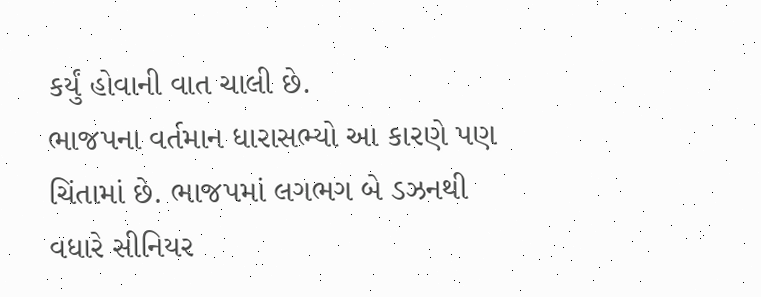કર્યું હોવાની વાત ચાલી છે.
ભાજપના વર્તમાન ધારાસભ્યો આ કારણે પણ ચિંતામાં છે. ભાજપમાં લગભગ બે ડઝનથી વધારે સીનિયર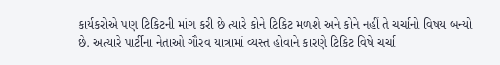કાર્યકરોએ પણ ટિકિટની માંગ કરી છે ત્યારે કોને ટિકિટ મળશે અને કોને નહીં તે ચર્ચાનો વિષય બન્યો છે. અત્યારે પાર્ટીના નેતાઓ ગૌરવ યાત્રામાં વ્યસ્ત હોવાને કારણે ટિકિટ વિષે ચર્ચા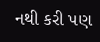નથી કરી પણ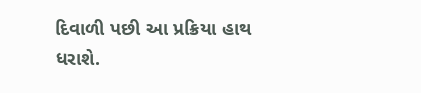દિવાળી પછી આ પ્રક્રિયા હાથ ધરાશે.